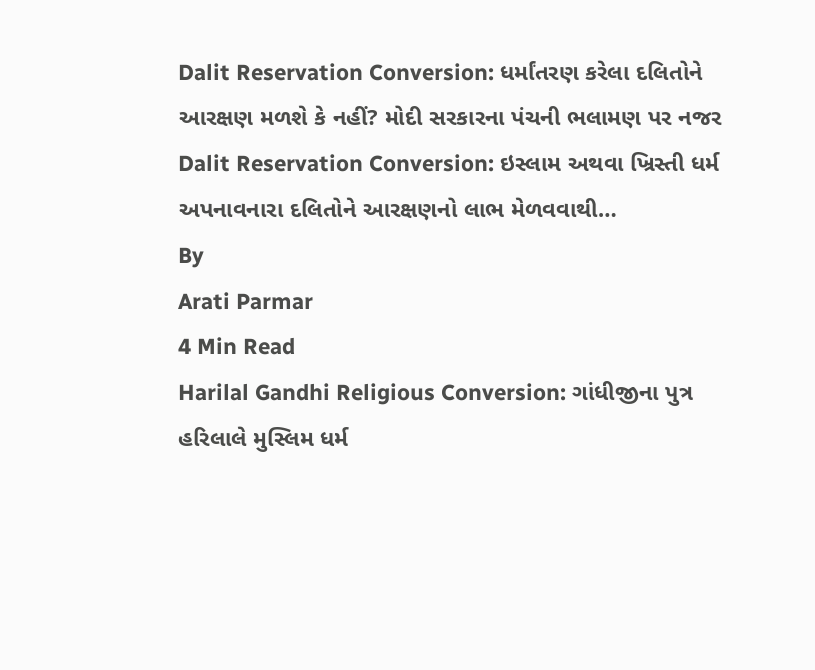Dalit Reservation Conversion: ધર્માંતરણ કરેલા દલિતોને આરક્ષણ મળશે કે નહીં? મોદી સરકારના પંચની ભલામણ પર નજર
Dalit Reservation Conversion: ઇસ્લામ અથવા ખ્રિસ્તી ધર્મ અપનાવનારા દલિતોને આરક્ષણનો લાભ મેળવવાથી…
By
Arati Parmar
4 Min Read
Harilal Gandhi Religious Conversion: ગાંધીજીના પુત્ર હરિલાલે મુસ્લિમ ધર્મ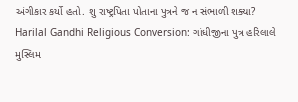અંગીકાર કર્યો હતો. શુ રાષ્ટ્રપિતા પોતાના પુત્રને જ ન સંભાળી શક્યા?
Harilal Gandhi Religious Conversion: ગાંધીજીના પુત્ર હરિલાલે મુસ્લિમ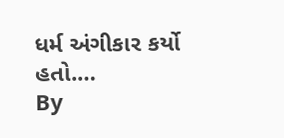ધર્મ અંગીકાર કર્યો હતો.…
By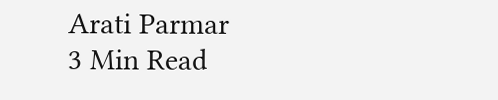Arati Parmar
3 Min Read